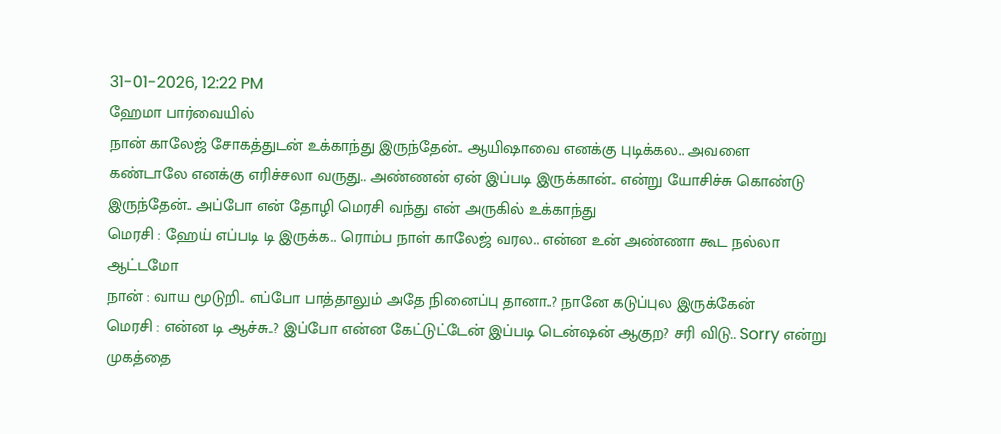31-01-2026, 12:22 PM
ஹேமா பார்வையில்
நான் காலேஜ் சோகத்துடன் உக்காந்து இருந்தேன்.. ஆயிஷாவை எனக்கு புடிக்கல.. அவளை கண்டாலே எனக்கு எரிச்சலா வருது.. அண்ணன் ஏன் இப்படி இருக்கான்.. என்று யோசிச்சு கொண்டு இருந்தேன்.. அப்போ என் தோழி மெரசி வந்து என் அருகில் உக்காந்து
மெரசி : ஹேய் எப்படி டி இருக்க.. ரொம்ப நாள் காலேஜ் வரல.. என்ன உன் அண்ணா கூட நல்லா ஆட்டமோ
நான் : வாய மூடுறி.. எப்போ பாத்தாலும் அதே நினைப்பு தானா..? நானே கடுப்புல இருக்கேன்
மெரசி : என்ன டி ஆச்சு..? இப்போ என்ன கேட்டுட்டேன் இப்படி டென்ஷன் ஆகுற? சரி விடு.. Sorry என்று முகத்தை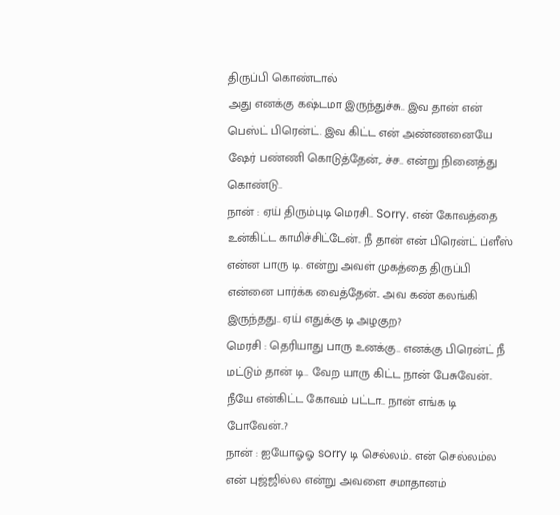திருப்பி கொண்டால்
அது எனக்கு கஷ்டமா இருந்துச்சு.. இவ தான் என் பெஸ்ட் பிரென்ட். இவ கிட்ட என் அண்ணனையே ஷேர் பண்ணி கொடுத்தேன்,. ச்ச.. என்று நினைத்து கொண்டு..
நான் : ஏய் திரும்புடி மெரசி.. Sorry. என் கோவத்தை உன்கிட்ட காமிச்சிட்டேன்.. நீ தான் என் பிரென்ட் ப்ளீஸ் என்ன பாரு டி. என்று அவள் முகத்தை திருப்பி என்னை பார்க்க வைத்தேன்.. அவ கண் கலங்கி இருந்தது.. ஏய் எதுக்கு டி அழகுற?
மெரசி : தெரியாது பாரு உனக்கு.. எனக்கு பிரென்ட் நீ மட்டும் தான் டி.. வேற யாரு கிட்ட நான் பேசுவேன்.. நீயே என்கிட்ட கோவம் பட்டா.. நான் எங்க டி போவேன்..?
நான் : ஐயோஓஓ sorry டி செல்லம்.. என் செல்லம்ல என் புஜ்ஜில்ல என்று அவளை சமாதானம்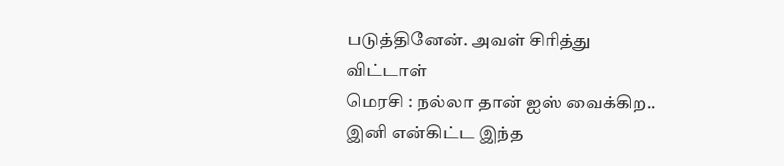படுத்தினேன். அவள் சிரித்து விட்டாள்
மெரசி : நல்லா தான் ஐஸ் வைக்கிற.. இனி என்கிட்ட இந்த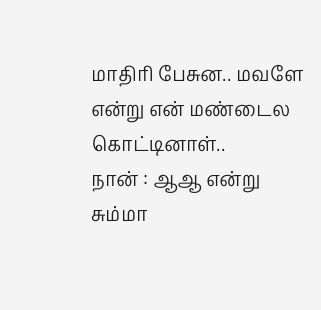மாதிரி பேசுன.. மவளே என்று என் மண்டைல கொட்டினாள்..
நான் : ஆஆ என்று சும்மா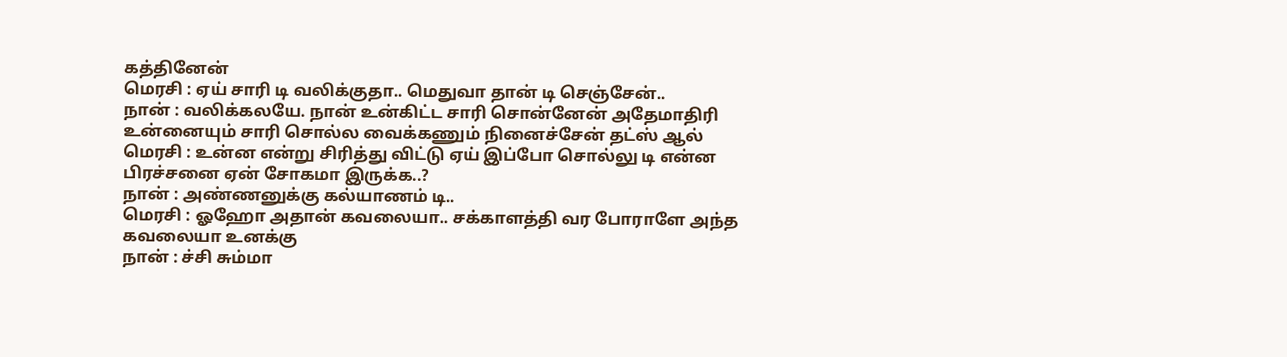கத்தினேன்
மெரசி : ஏய் சாரி டி வலிக்குதா.. மெதுவா தான் டி செஞ்சேன்..
நான் : வலிக்கலயே. நான் உன்கிட்ட சாரி சொன்னேன் அதேமாதிரி உன்னையும் சாரி சொல்ல வைக்கணும் நினைச்சேன் தட்ஸ் ஆல்
மெரசி : உன்ன என்று சிரித்து விட்டு ஏய் இப்போ சொல்லு டி என்ன பிரச்சனை ஏன் சோகமா இருக்க..?
நான் : அண்ணனுக்கு கல்யாணம் டி..
மெரசி : ஓஹோ அதான் கவலையா.. சக்காளத்தி வர போராளே அந்த கவலையா உனக்கு
நான் : ச்சி சும்மா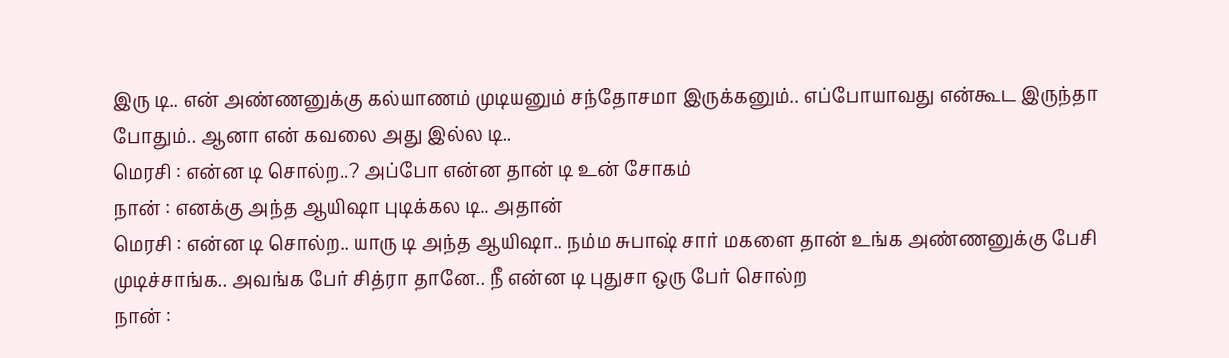இரு டி.. என் அண்ணனுக்கு கல்யாணம் முடியனும் சந்தோசமா இருக்கனும்.. எப்போயாவது என்கூட இருந்தா போதும்.. ஆனா என் கவலை அது இல்ல டி..
மெரசி : என்ன டி சொல்ற..? அப்போ என்ன தான் டி உன் சோகம்
நான் : எனக்கு அந்த ஆயிஷா புடிக்கல டி.. அதான்
மெரசி : என்ன டி சொல்ற.. யாரு டி அந்த ஆயிஷா.. நம்ம சுபாஷ் சார் மகளை தான் உங்க அண்ணனுக்கு பேசி முடிச்சாங்க.. அவங்க பேர் சித்ரா தானே.. நீ என்ன டி புதுசா ஒரு பேர் சொல்ற
நான் :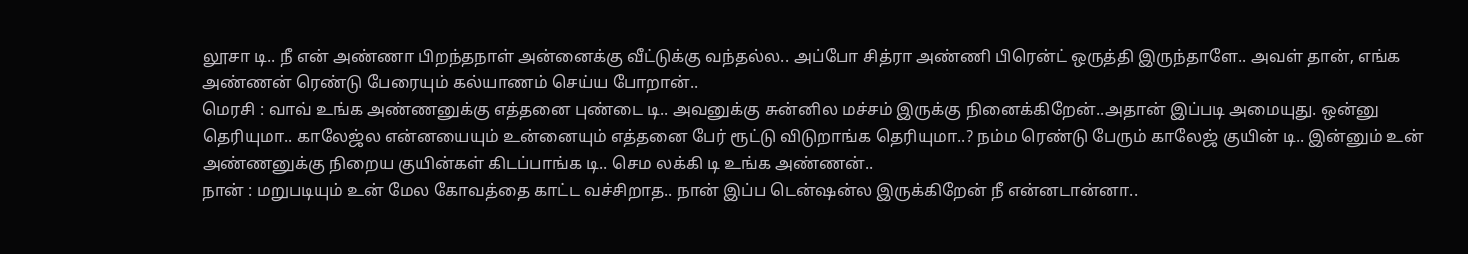லூசா டி.. நீ என் அண்ணா பிறந்தநாள் அன்னைக்கு வீட்டுக்கு வந்தல்ல.. அப்போ சித்ரா அண்ணி பிரென்ட் ஒருத்தி இருந்தாளே.. அவள் தான், எங்க அண்ணன் ரெண்டு பேரையும் கல்யாணம் செய்ய போறான்..
மெரசி : வாவ் உங்க அண்ணனுக்கு எத்தனை புண்டை டி.. அவனுக்கு சுன்னில மச்சம் இருக்கு நினைக்கிறேன்..அதான் இப்படி அமையுது. ஒன்னு தெரியுமா.. காலேஜ்ல என்னயையும் உன்னையும் எத்தனை பேர் ரூட்டு விடுறாங்க தெரியுமா..? நம்ம ரெண்டு பேரும் காலேஜ் குயின் டி.. இன்னும் உன் அண்ணனுக்கு நிறைய குயின்கள் கிடப்பாங்க டி.. செம லக்கி டி உங்க அண்ணன்..
நான் : மறுபடியும் உன் மேல கோவத்தை காட்ட வச்சிறாத.. நான் இப்ப டென்ஷன்ல இருக்கிறேன் நீ என்னடான்னா..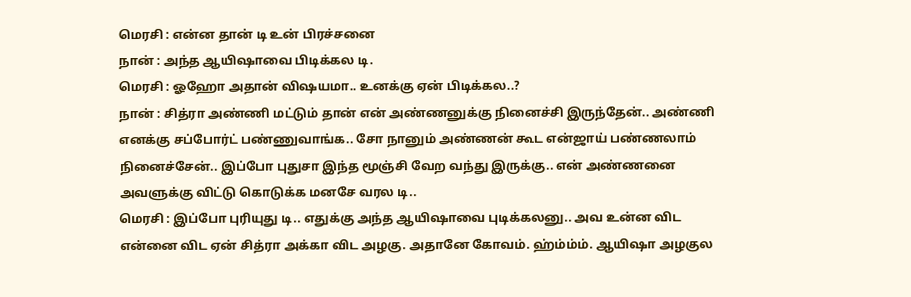மெரசி : என்ன தான் டி உன் பிரச்சனை
நான் : அந்த ஆயிஷாவை பிடிக்கல டி.
மெரசி : ஓஹோ அதான் விஷயமா.. உனக்கு ஏன் பிடிக்கல..?
நான் : சித்ரா அண்ணி மட்டும் தான் என் அண்ணனுக்கு நினைச்சி இருந்தேன்.. அண்ணி எனக்கு சப்போர்ட் பண்ணுவாங்க.. சோ நானும் அண்ணன் கூட என்ஜாய் பண்ணலாம் நினைச்சேன்.. இப்போ புதுசா இந்த மூஞ்சி வேற வந்து இருக்கு.. என் அண்ணனை அவளுக்கு விட்டு கொடுக்க மனசே வரல டி..
மெரசி : இப்போ புரியுது டி.. எதுக்கு அந்த ஆயிஷாவை புடிக்கலனு.. அவ உன்ன விட என்னை விட ஏன் சித்ரா அக்கா விட அழகு. அதானே கோவம். ஹ்ம்ம்ம். ஆயிஷா அழகுல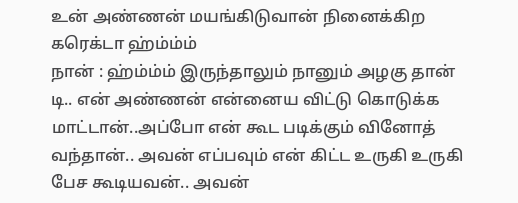உன் அண்ணன் மயங்கிடுவான் நினைக்கிற கரெக்டா ஹ்ம்ம்ம்
நான் : ஹ்ம்ம்ம் இருந்தாலும் நானும் அழகு தான் டி.. என் அண்ணன் என்னைய விட்டு கொடுக்க மாட்டான்..அப்போ என் கூட படிக்கும் வினோத் வந்தான்.. அவன் எப்பவும் என் கிட்ட உருகி உருகி பேச கூடியவன்.. அவன்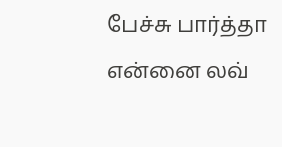பேச்சு பார்த்தா என்னை லவ்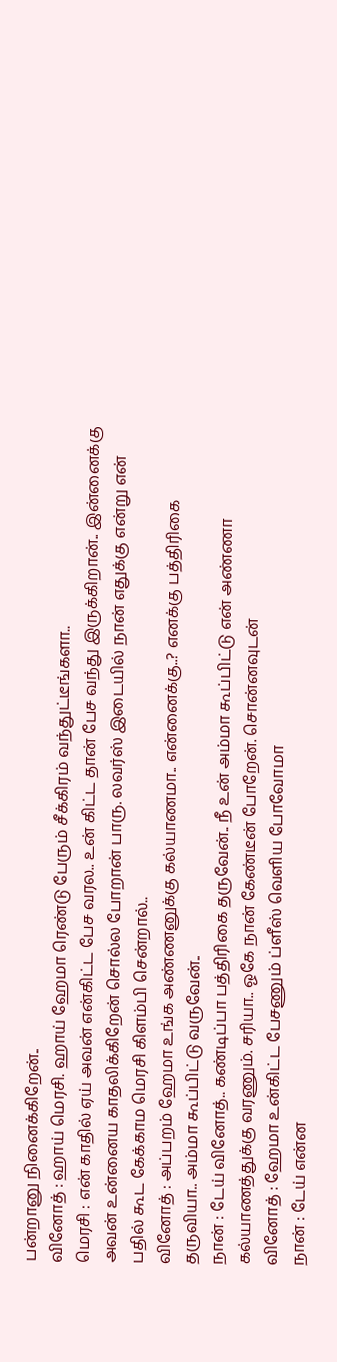பன்றானு நினைக்கிறேன்..
வினோத் : ஹாய் மெரசி. ஹாய் ஹேமா ரெண்டு பேரும் சீக்கிரம் வந்துட்டீங்களா..
மெரசி : என் காதில் ஏய் அவன் என்கிட்ட பேச வரல.. உன் கிட்ட தான் பேச வந்து இருக்கிறான்.. இன்னைக்கு அவன் உன்னைய காதலிக்கிறேன் சொல்ல போறான் பாரு. லவர்ஸ் இடையில் நான் எதுக்கு என்று என் பதில் கூட கேக்காம மெரசி கிளம்பி சென்றால்..
வினோத் : அப்பறம் ஹேமா உங்க அண்ணனுக்கு கல்யாணமா.. என்னைக்கு..? எனக்கு பத்திரிகை தருவியா.. அம்மா கூப்பிட்டு வருவேன்..
நான் : டேய் வினோத்.. கண்டிப்பா பத்திரிகை தருவேன்.. நீ உன் அம்மா கூப்பிட்டு என் அண்ணா கல்யாணத்துக்கு வரணும். சரியா.. ஓகே நான் கேண்டீன் போறேன். சொன்னவுடன்
வினோத் : ஹேமா உன்கிட்ட பேசணும் ப்ளீஸ் வெளிய போவோமா
நான் : டேய் என்ன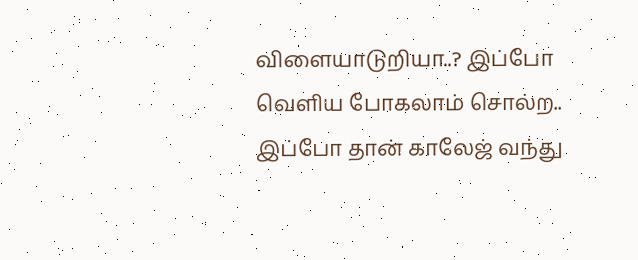விளையாடுறியா..? இப்போ வெளிய போகலாம் சொல்ற.. இப்போ தான் காலேஜ் வந்து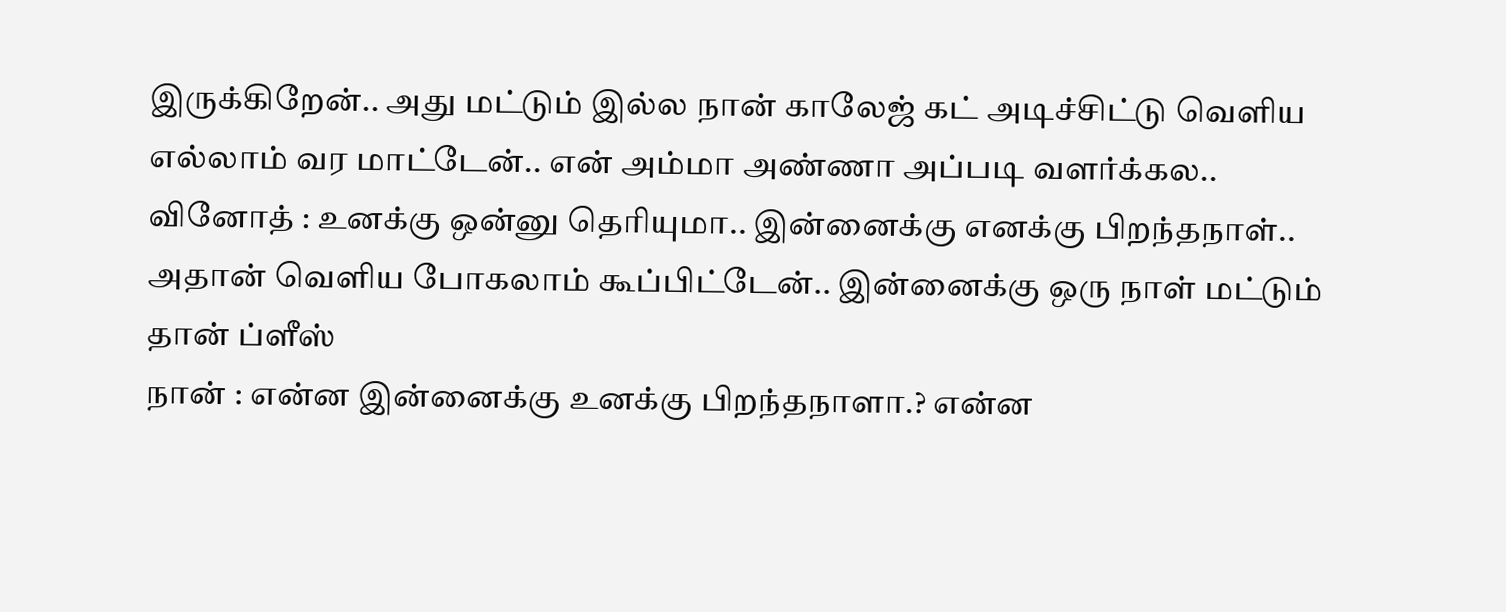இருக்கிறேன்.. அது மட்டும் இல்ல நான் காலேஜ் கட் அடிச்சிட்டு வெளிய எல்லாம் வர மாட்டேன்.. என் அம்மா அண்ணா அப்படி வளர்க்கல..
வினோத் : உனக்கு ஒன்னு தெரியுமா.. இன்னைக்கு எனக்கு பிறந்தநாள்.. அதான் வெளிய போகலாம் கூப்பிட்டேன்.. இன்னைக்கு ஒரு நாள் மட்டும் தான் ப்ளீஸ்
நான் : என்ன இன்னைக்கு உனக்கு பிறந்தநாளா.? என்ன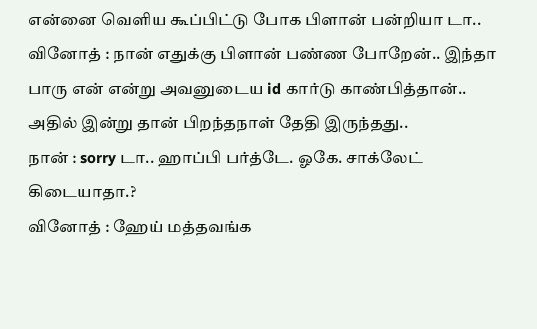என்னை வெளிய கூப்பிட்டு போக பிளான் பன்றியா டா..
வினோத் : நான் எதுக்கு பிளான் பண்ண போறேன்.. இந்தா பாரு என் என்று அவனுடைய id கார்டு காண்பித்தான்.. அதில் இன்று தான் பிறந்தநாள் தேதி இருந்தது..
நான் : sorry டா.. ஹாப்பி பர்த்டே. ஓகே. சாக்லேட் கிடையாதா.?
வினோத் : ஹேய் மத்தவங்க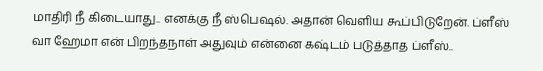மாதிரி நீ கிடையாது.. எனக்கு நீ ஸ்பெஷல். அதான் வெளிய கூப்பிடுறேன். ப்ளீஸ் வா ஹேமா என் பிறந்தநாள் அதுவும் என்னை கஷ்டம் படுத்தாத ப்ளீஸ்..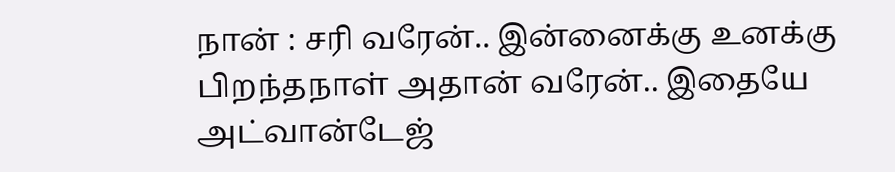நான் : சரி வரேன்.. இன்னைக்கு உனக்கு பிறந்தநாள் அதான் வரேன்.. இதையே அட்வான்டேஜ்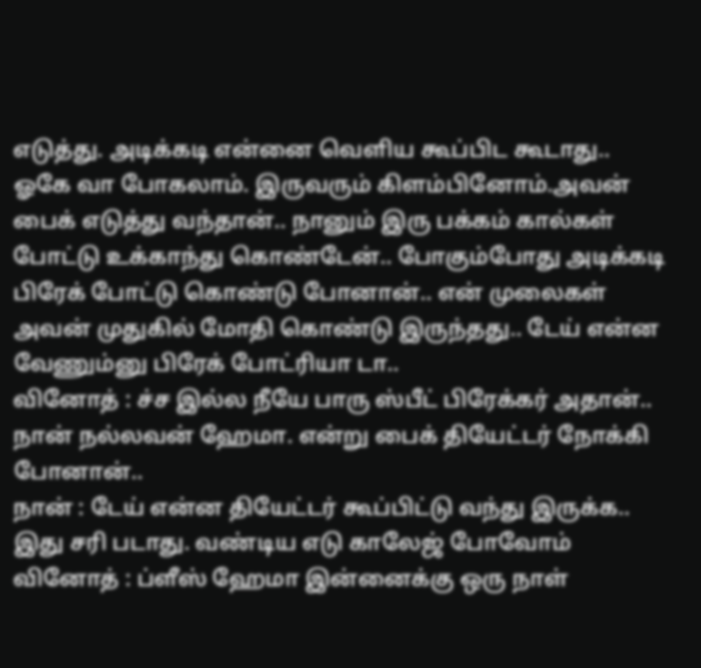எடுத்து. அடிக்கடி என்னை வெளிய கூப்பிட கூடாது.. ஓகே வா போகலாம். இருவரும் கிளம்பினோம்.அவன் பைக் எடுத்து வந்தான்.. நானும் இரு பக்கம் கால்கள் போட்டு உக்காந்து கொண்டேன்.. போகும்போது அடிக்கடி பிரேக் போட்டு கொண்டு போனான்.. என் முலைகள் அவன் முதுகில் மோதி கொண்டு இருந்தது.. டேய் என்ன வேணும்னு பிரேக் போட்ரியா டா..
வினோத் : ச்ச இல்ல நீயே பாரு ஸ்பீட் பிரேக்கர் அதான்.. நான் நல்லவன் ஹேமா. என்று பைக் தியேட்டர் நோக்கி போனான்..
நான் : டேய் என்ன தியேட்டர் கூப்பிட்டு வந்து இருக்க.. இது சரி படாது. வண்டிய எடு காலேஜ் போவோம்
வினோத் : ப்ளீஸ் ஹேமா இன்னைக்கு ஒரு நாள்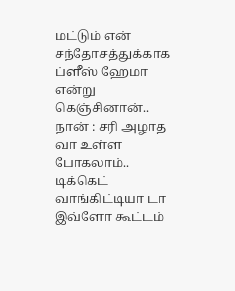மட்டும் என் சந்தோசத்துக்காக ப்ளீஸ் ஹேமா என்று கெஞ்சினான்..
நான் : சரி அழாத வா உள்ள போகலாம்.. டிக்கெட் வாங்கிட்டியா டா இவ்ளோ கூட்டம்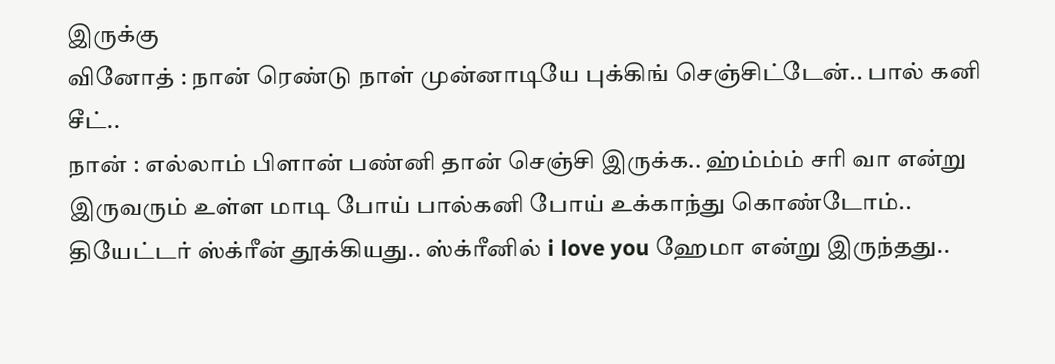இருக்கு
வினோத் : நான் ரெண்டு நாள் முன்னாடியே புக்கிங் செஞ்சிட்டேன்.. பால் கனி சீட்..
நான் : எல்லாம் பிளான் பண்னி தான் செஞ்சி இருக்க.. ஹ்ம்ம்ம் சரி வா என்று இருவரும் உள்ள மாடி போய் பால்கனி போய் உக்காந்து கொண்டோம்.. தியேட்டர் ஸ்க்ரீன் தூக்கியது.. ஸ்க்ரீனில் i love you ஹேமா என்று இருந்தது..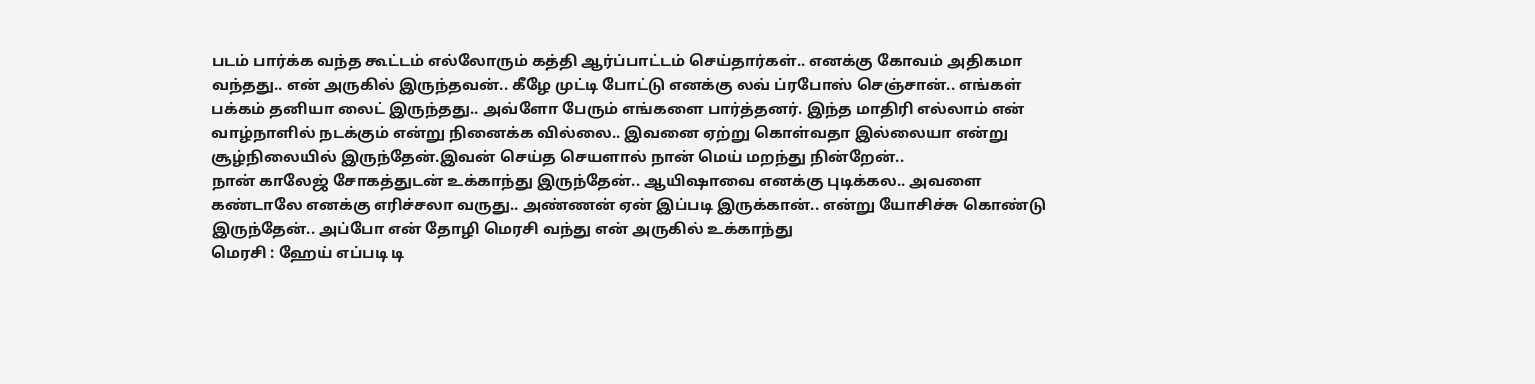படம் பார்க்க வந்த கூட்டம் எல்லோரும் கத்தி ஆர்ப்பாட்டம் செய்தார்கள்.. எனக்கு கோவம் அதிகமா வந்தது.. என் அருகில் இருந்தவன்.. கீழே முட்டி போட்டு எனக்கு லவ் ப்ரபோஸ் செஞ்சான்.. எங்கள் பக்கம் தனியா லைட் இருந்தது.. அவ்ளோ பேரும் எங்களை பார்த்தனர். இந்த மாதிரி எல்லாம் என் வாழ்நாளில் நடக்கும் என்று நினைக்க வில்லை.. இவனை ஏற்று கொள்வதா இல்லையா என்று சூழ்நிலையில் இருந்தேன்.இவன் செய்த செயளால் நான் மெய் மறந்து நின்றேன்..
நான் காலேஜ் சோகத்துடன் உக்காந்து இருந்தேன்.. ஆயிஷாவை எனக்கு புடிக்கல.. அவளை கண்டாலே எனக்கு எரிச்சலா வருது.. அண்ணன் ஏன் இப்படி இருக்கான்.. என்று யோசிச்சு கொண்டு இருந்தேன்.. அப்போ என் தோழி மெரசி வந்து என் அருகில் உக்காந்து
மெரசி : ஹேய் எப்படி டி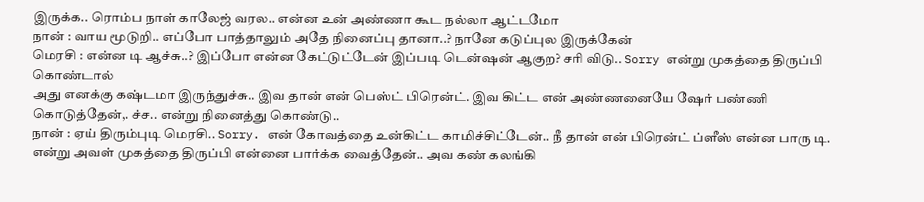இருக்க.. ரொம்ப நாள் காலேஜ் வரல.. என்ன உன் அண்ணா கூட நல்லா ஆட்டமோ
நான் : வாய மூடுறி.. எப்போ பாத்தாலும் அதே நினைப்பு தானா..? நானே கடுப்புல இருக்கேன்
மெரசி : என்ன டி ஆச்சு..? இப்போ என்ன கேட்டுட்டேன் இப்படி டென்ஷன் ஆகுற? சரி விடு.. Sorry என்று முகத்தை திருப்பி கொண்டால்
அது எனக்கு கஷ்டமா இருந்துச்சு.. இவ தான் என் பெஸ்ட் பிரென்ட். இவ கிட்ட என் அண்ணனையே ஷேர் பண்ணி கொடுத்தேன்,. ச்ச.. என்று நினைத்து கொண்டு..
நான் : ஏய் திரும்புடி மெரசி.. Sorry. என் கோவத்தை உன்கிட்ட காமிச்சிட்டேன்.. நீ தான் என் பிரென்ட் ப்ளீஸ் என்ன பாரு டி. என்று அவள் முகத்தை திருப்பி என்னை பார்க்க வைத்தேன்.. அவ கண் கலங்கி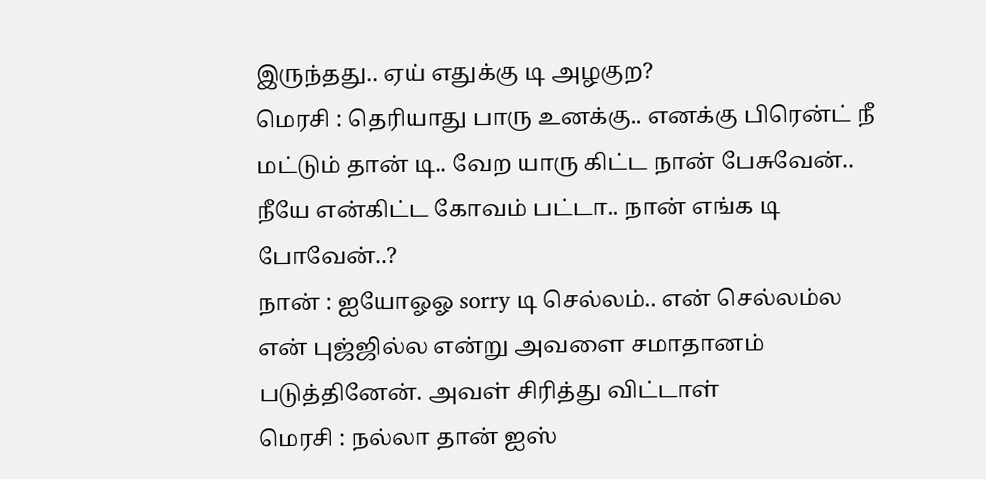இருந்தது.. ஏய் எதுக்கு டி அழகுற?
மெரசி : தெரியாது பாரு உனக்கு.. எனக்கு பிரென்ட் நீ மட்டும் தான் டி.. வேற யாரு கிட்ட நான் பேசுவேன்.. நீயே என்கிட்ட கோவம் பட்டா.. நான் எங்க டி போவேன்..?
நான் : ஐயோஓஓ sorry டி செல்லம்.. என் செல்லம்ல என் புஜ்ஜில்ல என்று அவளை சமாதானம் படுத்தினேன். அவள் சிரித்து விட்டாள்
மெரசி : நல்லா தான் ஐஸ்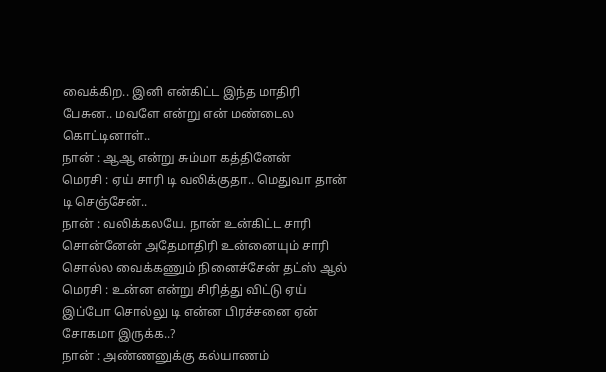வைக்கிற.. இனி என்கிட்ட இந்த மாதிரி பேசுன.. மவளே என்று என் மண்டைல கொட்டினாள்..
நான் : ஆஆ என்று சும்மா கத்தினேன்
மெரசி : ஏய் சாரி டி வலிக்குதா.. மெதுவா தான் டி செஞ்சேன்..
நான் : வலிக்கலயே. நான் உன்கிட்ட சாரி சொன்னேன் அதேமாதிரி உன்னையும் சாரி சொல்ல வைக்கணும் நினைச்சேன் தட்ஸ் ஆல்
மெரசி : உன்ன என்று சிரித்து விட்டு ஏய் இப்போ சொல்லு டி என்ன பிரச்சனை ஏன் சோகமா இருக்க..?
நான் : அண்ணனுக்கு கல்யாணம்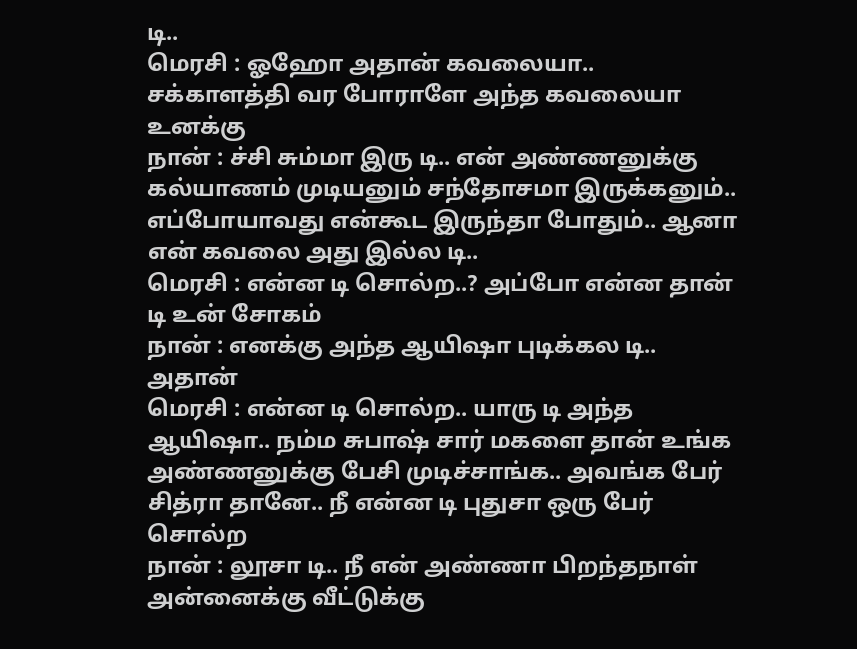டி..
மெரசி : ஓஹோ அதான் கவலையா.. சக்காளத்தி வர போராளே அந்த கவலையா உனக்கு
நான் : ச்சி சும்மா இரு டி.. என் அண்ணனுக்கு கல்யாணம் முடியனும் சந்தோசமா இருக்கனும்.. எப்போயாவது என்கூட இருந்தா போதும்.. ஆனா என் கவலை அது இல்ல டி..
மெரசி : என்ன டி சொல்ற..? அப்போ என்ன தான் டி உன் சோகம்
நான் : எனக்கு அந்த ஆயிஷா புடிக்கல டி.. அதான்
மெரசி : என்ன டி சொல்ற.. யாரு டி அந்த ஆயிஷா.. நம்ம சுபாஷ் சார் மகளை தான் உங்க அண்ணனுக்கு பேசி முடிச்சாங்க.. அவங்க பேர் சித்ரா தானே.. நீ என்ன டி புதுசா ஒரு பேர் சொல்ற
நான் : லூசா டி.. நீ என் அண்ணா பிறந்தநாள் அன்னைக்கு வீட்டுக்கு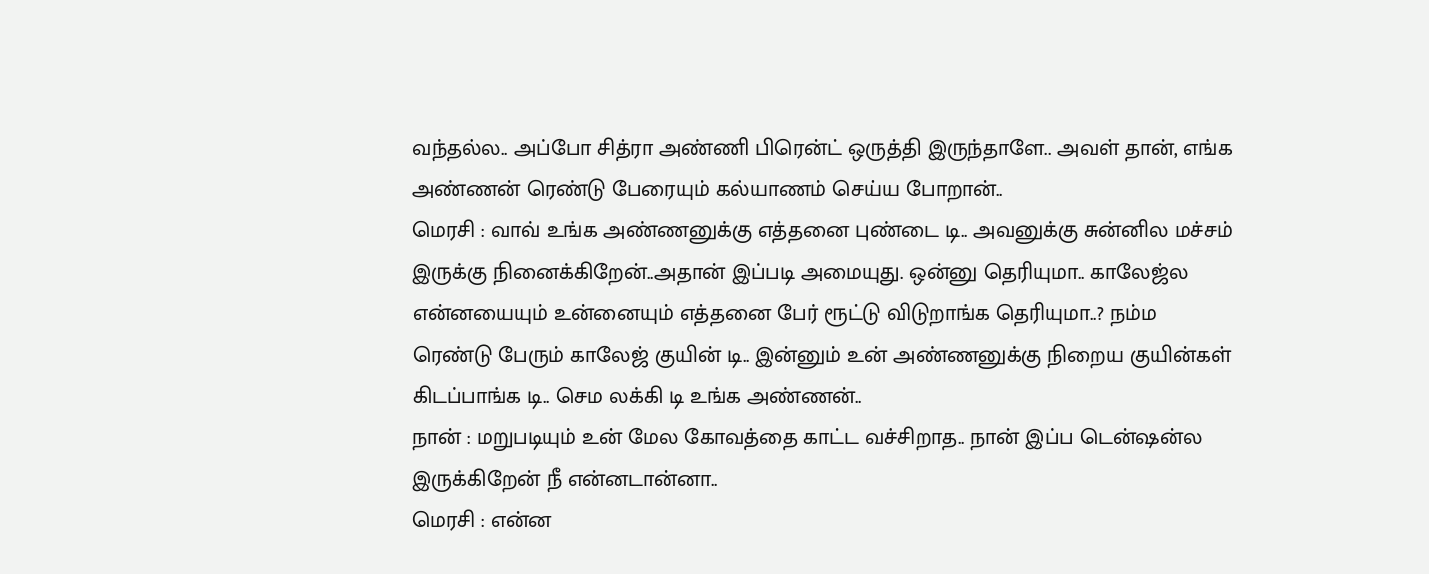வந்தல்ல.. அப்போ சித்ரா அண்ணி பிரென்ட் ஒருத்தி இருந்தாளே.. அவள் தான், எங்க அண்ணன் ரெண்டு பேரையும் கல்யாணம் செய்ய போறான்..
மெரசி : வாவ் உங்க அண்ணனுக்கு எத்தனை புண்டை டி.. அவனுக்கு சுன்னில மச்சம் இருக்கு நினைக்கிறேன்..அதான் இப்படி அமையுது. ஒன்னு தெரியுமா.. காலேஜ்ல என்னயையும் உன்னையும் எத்தனை பேர் ரூட்டு விடுறாங்க தெரியுமா..? நம்ம ரெண்டு பேரும் காலேஜ் குயின் டி.. இன்னும் உன் அண்ணனுக்கு நிறைய குயின்கள் கிடப்பாங்க டி.. செம லக்கி டி உங்க அண்ணன்..
நான் : மறுபடியும் உன் மேல கோவத்தை காட்ட வச்சிறாத.. நான் இப்ப டென்ஷன்ல இருக்கிறேன் நீ என்னடான்னா..
மெரசி : என்ன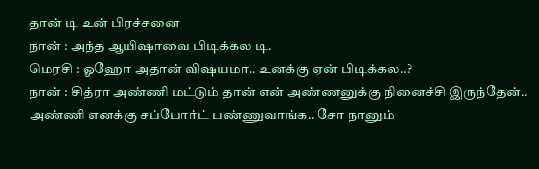தான் டி உன் பிரச்சனை
நான் : அந்த ஆயிஷாவை பிடிக்கல டி.
மெரசி : ஓஹோ அதான் விஷயமா.. உனக்கு ஏன் பிடிக்கல..?
நான் : சித்ரா அண்ணி மட்டும் தான் என் அண்ணனுக்கு நினைச்சி இருந்தேன்.. அண்ணி எனக்கு சப்போர்ட் பண்ணுவாங்க.. சோ நானும்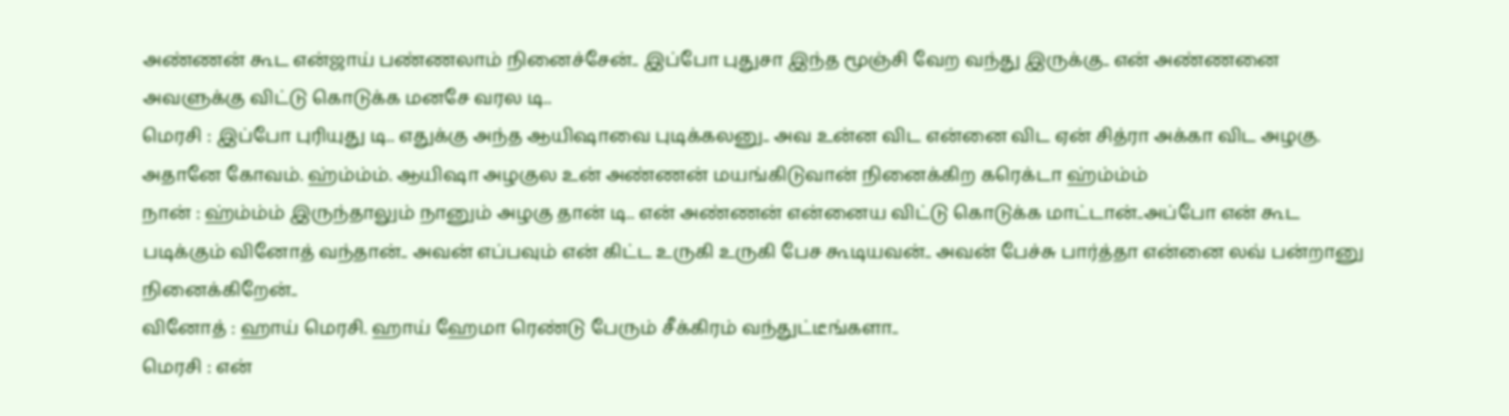அண்ணன் கூட என்ஜாய் பண்ணலாம் நினைச்சேன்.. இப்போ புதுசா இந்த மூஞ்சி வேற வந்து இருக்கு.. என் அண்ணனை அவளுக்கு விட்டு கொடுக்க மனசே வரல டி..
மெரசி : இப்போ புரியுது டி.. எதுக்கு அந்த ஆயிஷாவை புடிக்கலனு.. அவ உன்ன விட என்னை விட ஏன் சித்ரா அக்கா விட அழகு. அதானே கோவம். ஹ்ம்ம்ம். ஆயிஷா அழகுல உன் அண்ணன் மயங்கிடுவான் நினைக்கிற கரெக்டா ஹ்ம்ம்ம்
நான் : ஹ்ம்ம்ம் இருந்தாலும் நானும் அழகு தான் டி.. என் அண்ணன் என்னைய விட்டு கொடுக்க மாட்டான்..அப்போ என் கூட படிக்கும் வினோத் வந்தான்.. அவன் எப்பவும் என் கிட்ட உருகி உருகி பேச கூடியவன்.. அவன் பேச்சு பார்த்தா என்னை லவ் பன்றானு நினைக்கிறேன்..
வினோத் : ஹாய் மெரசி. ஹாய் ஹேமா ரெண்டு பேரும் சீக்கிரம் வந்துட்டீங்களா..
மெரசி : என்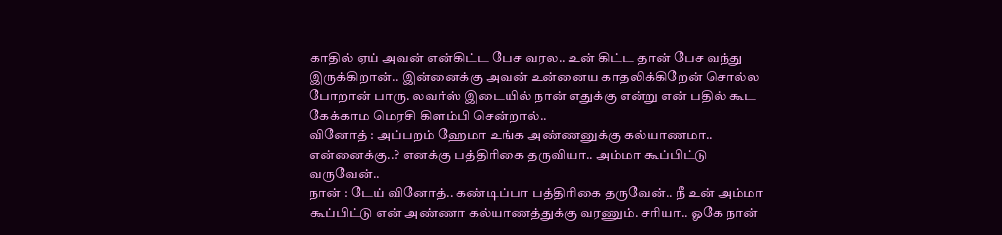காதில் ஏய் அவன் என்கிட்ட பேச வரல.. உன் கிட்ட தான் பேச வந்து இருக்கிறான்.. இன்னைக்கு அவன் உன்னைய காதலிக்கிறேன் சொல்ல போறான் பாரு. லவர்ஸ் இடையில் நான் எதுக்கு என்று என் பதில் கூட கேக்காம மெரசி கிளம்பி சென்றால்..
வினோத் : அப்பறம் ஹேமா உங்க அண்ணனுக்கு கல்யாணமா.. என்னைக்கு..? எனக்கு பத்திரிகை தருவியா.. அம்மா கூப்பிட்டு வருவேன்..
நான் : டேய் வினோத்.. கண்டிப்பா பத்திரிகை தருவேன்.. நீ உன் அம்மா கூப்பிட்டு என் அண்ணா கல்யாணத்துக்கு வரணும். சரியா.. ஓகே நான்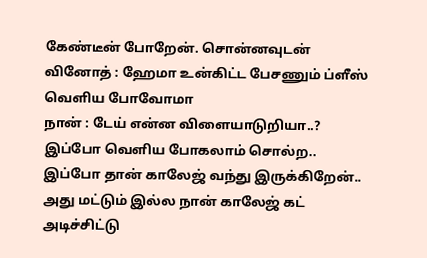கேண்டீன் போறேன். சொன்னவுடன்
வினோத் : ஹேமா உன்கிட்ட பேசணும் ப்ளீஸ் வெளிய போவோமா
நான் : டேய் என்ன விளையாடுறியா..? இப்போ வெளிய போகலாம் சொல்ற.. இப்போ தான் காலேஜ் வந்து இருக்கிறேன்.. அது மட்டும் இல்ல நான் காலேஜ் கட் அடிச்சிட்டு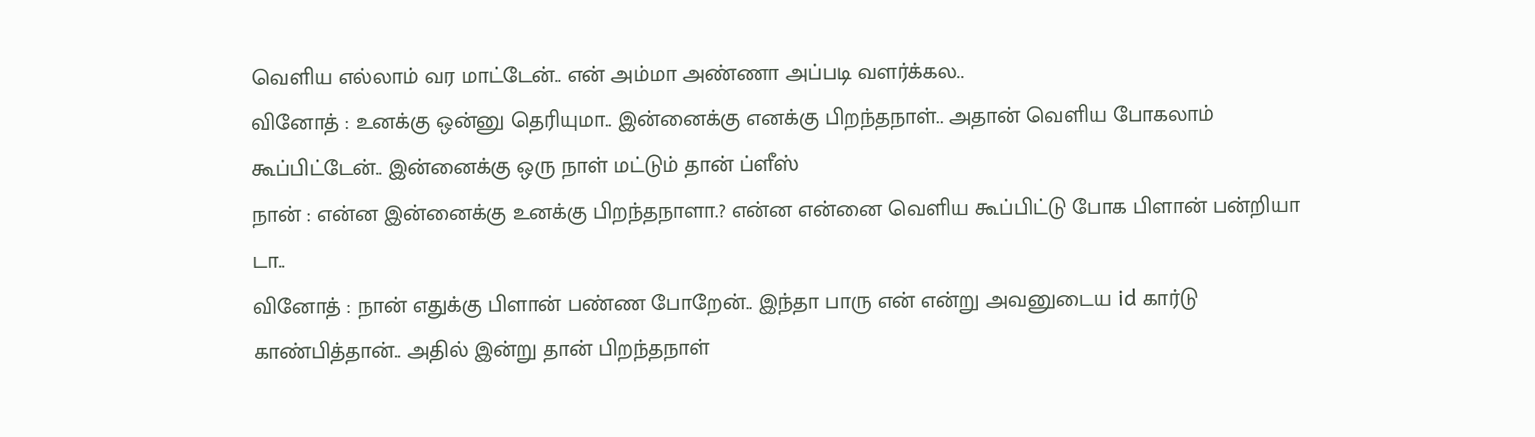வெளிய எல்லாம் வர மாட்டேன்.. என் அம்மா அண்ணா அப்படி வளர்க்கல..
வினோத் : உனக்கு ஒன்னு தெரியுமா.. இன்னைக்கு எனக்கு பிறந்தநாள்.. அதான் வெளிய போகலாம் கூப்பிட்டேன்.. இன்னைக்கு ஒரு நாள் மட்டும் தான் ப்ளீஸ்
நான் : என்ன இன்னைக்கு உனக்கு பிறந்தநாளா.? என்ன என்னை வெளிய கூப்பிட்டு போக பிளான் பன்றியா டா..
வினோத் : நான் எதுக்கு பிளான் பண்ண போறேன்.. இந்தா பாரு என் என்று அவனுடைய id கார்டு காண்பித்தான்.. அதில் இன்று தான் பிறந்தநாள்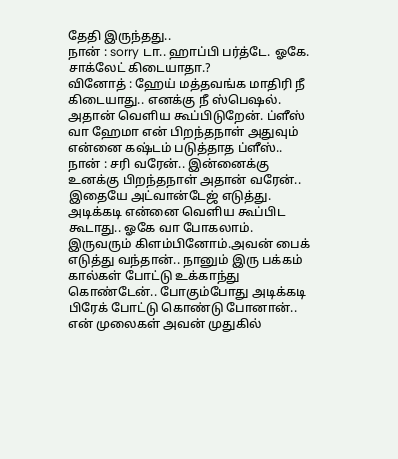தேதி இருந்தது..
நான் : sorry டா.. ஹாப்பி பர்த்டே. ஓகே. சாக்லேட் கிடையாதா.?
வினோத் : ஹேய் மத்தவங்க மாதிரி நீ கிடையாது.. எனக்கு நீ ஸ்பெஷல். அதான் வெளிய கூப்பிடுறேன். ப்ளீஸ் வா ஹேமா என் பிறந்தநாள் அதுவும் என்னை கஷ்டம் படுத்தாத ப்ளீஸ்..
நான் : சரி வரேன்.. இன்னைக்கு உனக்கு பிறந்தநாள் அதான் வரேன்.. இதையே அட்வான்டேஜ் எடுத்து. அடிக்கடி என்னை வெளிய கூப்பிட கூடாது.. ஓகே வா போகலாம். இருவரும் கிளம்பினோம்.அவன் பைக் எடுத்து வந்தான்.. நானும் இரு பக்கம் கால்கள் போட்டு உக்காந்து கொண்டேன்.. போகும்போது அடிக்கடி பிரேக் போட்டு கொண்டு போனான்.. என் முலைகள் அவன் முதுகில்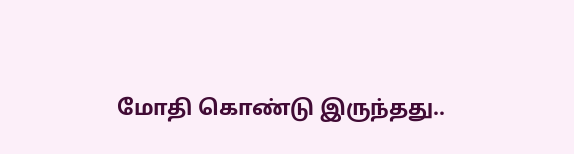மோதி கொண்டு இருந்தது..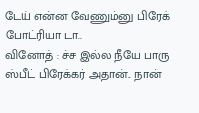டேய் என்ன வேணும்னு பிரேக் போட்ரியா டா..
வினோத் : ச்ச இல்ல நீயே பாரு ஸ்பீட் பிரேக்கர் அதான்.. நான்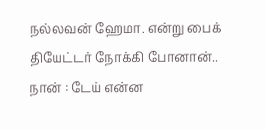நல்லவன் ஹேமா. என்று பைக் தியேட்டர் நோக்கி போனான்..
நான் : டேய் என்ன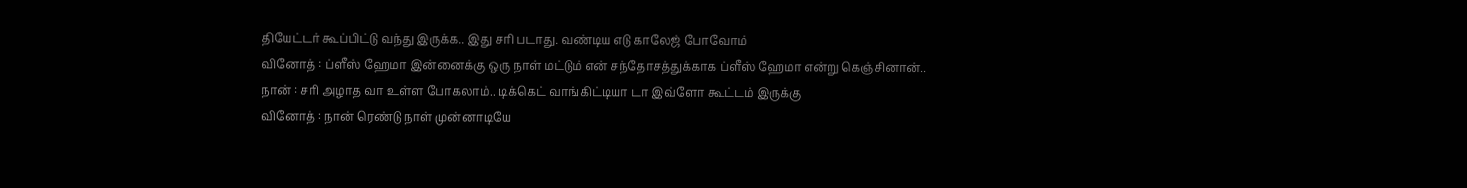தியேட்டர் கூப்பிட்டு வந்து இருக்க.. இது சரி படாது. வண்டிய எடு காலேஜ் போவோம்
வினோத் : ப்ளீஸ் ஹேமா இன்னைக்கு ஒரு நாள் மட்டும் என் சந்தோசத்துக்காக ப்ளீஸ் ஹேமா என்று கெஞ்சினான்..
நான் : சரி அழாத வா உள்ள போகலாம்.. டிக்கெட் வாங்கிட்டியா டா இவ்ளோ கூட்டம் இருக்கு
வினோத் : நான் ரெண்டு நாள் முன்னாடியே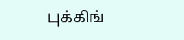புக்கிங்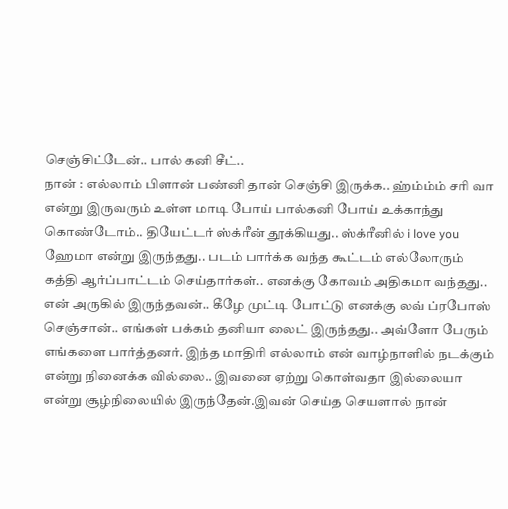செஞ்சிட்டேன்.. பால் கனி சீட்..
நான் : எல்லாம் பிளான் பண்னி தான் செஞ்சி இருக்க.. ஹ்ம்ம்ம் சரி வா என்று இருவரும் உள்ள மாடி போய் பால்கனி போய் உக்காந்து கொண்டோம்.. தியேட்டர் ஸ்க்ரீன் தூக்கியது.. ஸ்க்ரீனில் i love you ஹேமா என்று இருந்தது.. படம் பார்க்க வந்த கூட்டம் எல்லோரும் கத்தி ஆர்ப்பாட்டம் செய்தார்கள்.. எனக்கு கோவம் அதிகமா வந்தது.. என் அருகில் இருந்தவன்.. கீழே முட்டி போட்டு எனக்கு லவ் ப்ரபோஸ் செஞ்சான்.. எங்கள் பக்கம் தனியா லைட் இருந்தது.. அவ்ளோ பேரும் எங்களை பார்த்தனர். இந்த மாதிரி எல்லாம் என் வாழ்நாளில் நடக்கும் என்று நினைக்க வில்லை.. இவனை ஏற்று கொள்வதா இல்லையா என்று சூழ்நிலையில் இருந்தேன்.இவன் செய்த செயளால் நான்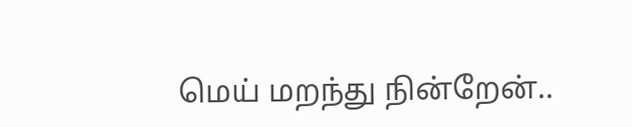மெய் மறந்து நின்றேன்..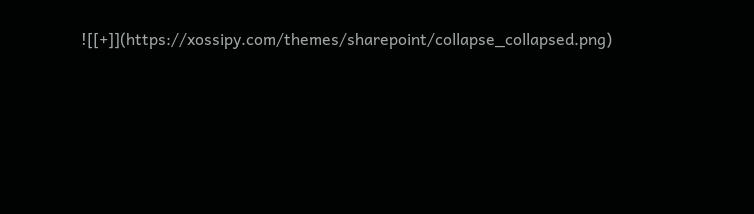![[+]](https://xossipy.com/themes/sharepoint/collapse_collapsed.png)